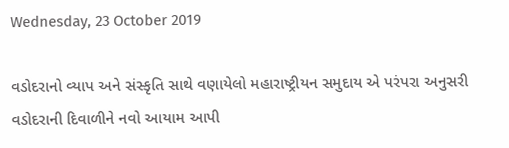Wednesday, 23 October 2019

વડોદરાનો વ્યાપ અને સંસ્કૃતિ સાથે વણાયેલો મહારાષ્ટ્રીયન સમુદાય એ પરંપરા અનુસરી વડોદરાની દિવાળીને નવો આયામ આપી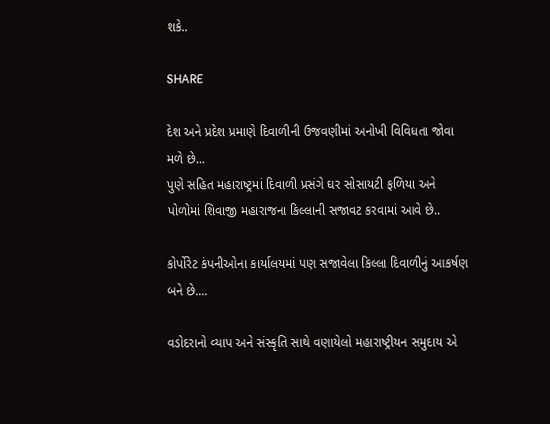શકે..

SHARE

દેશ અને પ્રદેશ પ્રમાણે દિવાળીની ઉજવણીમાં અનોખી વિવિધતા જોવા મળે છે...
પુણે સહિત મહારાષ્ટ્રમાં દિવાળી પ્રસંગે ઘર સોસાયટી ફળિયા અને પોળોમાં શિવાજી મહારાજના કિલ્લાની સજાવટ કરવામાં આવે છે..

કોર્પોરેટ કંપનીઓના કાર્યાલયમાં પણ સજાવેલા કિલ્લા દિવાળીનું આકર્ષણ બને છે....

વડોદરાનો વ્યાપ અને સંસ્કૃતિ સાથે વણાયેલો મહારાષ્ટ્રીયન સમુદાય એ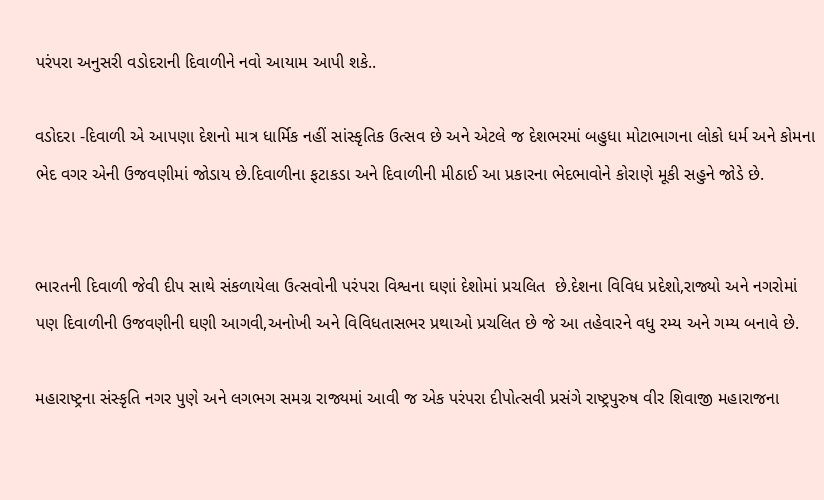પરંપરા અનુસરી વડોદરાની દિવાળીને નવો આયામ આપી શકે..

વડોદરા -દિવાળી એ આપણા દેશનો માત્ર ધાર્મિક નહીં સાંસ્કૃતિક ઉત્સવ છે અને એટલે જ દેશભરમાં બહુધા મોટાભાગના લોકો ધર્મ અને કોમના ભેદ વગર એની ઉજવણીમાં જોડાય છે.દિવાળીના ફટાકડા અને દિવાળીની મીઠાઈ આ પ્રકારના ભેદભાવોને કોરાણે મૂકી સહુને જોડે છે.


ભારતની દિવાળી જેવી દીપ સાથે સંકળાયેલા ઉત્સવોની પરંપરા વિશ્વના ઘણાં દેશોમાં પ્રચલિત  છે.દેશના વિવિધ પ્રદેશો,રાજ્યો અને નગરોમાં પણ દિવાળીની ઉજવણીની ઘણી આગવી,અનોખી અને વિવિધતાસભર પ્રથાઓ પ્રચલિત છે જે આ તહેવારને વધુ રમ્ય અને ગમ્ય બનાવે છે.

મહારાષ્ટ્રના સંસ્કૃતિ નગર પુણે અને લગભગ સમગ્ર રાજ્યમાં આવી જ એક પરંપરા દીપોત્સવી પ્રસંગે રાષ્ટ્રપુરુષ વીર શિવાજી મહારાજના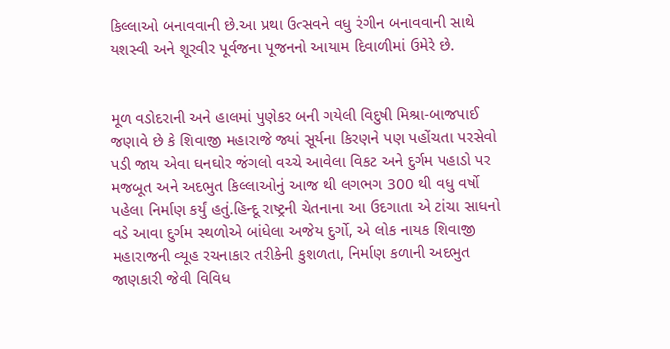કિલ્લાઓ બનાવવાની છે.આ પ્રથા ઉત્સવને વધુ રંગીન બનાવવાની સાથે યશસ્વી અને શૂરવીર પૂર્વજના પૂજનનો આયામ દિવાળીમાં ઉમેરે છે.


મૂળ વડોદરાની અને હાલમાં પુણેકર બની ગયેલી વિદુષી મિશ્રા-બાજપાઈ જણાવે છે કે શિવાજી મહારાજે જ્યાં સૂર્યના કિરણને પણ પહોંચતા પરસેવો પડી જાય એવા ઘનઘોર જંગલો વચ્ચે આવેલા વિકટ અને દુર્ગમ પહાડો પર મજબૂત અને અદભુત કિલ્લાઓનું આજ થી લગભગ 300 થી વધુ વર્ષો પહેલા નિર્માણ કર્યું હતું.હિન્દૂ રાષ્ટ્રની ચેતનાના આ ઉદગાતા એ ટાંચા સાધનો વડે આવા દુર્ગમ સ્થળોએ બાંધેલા અજેય દુર્ગો, એ લોક નાયક શિવાજી મહારાજની વ્યૂહ રચનાકાર તરીકેની કુશળતા, નિર્માણ કળાની અદભુત જાણકારી જેવી વિવિધ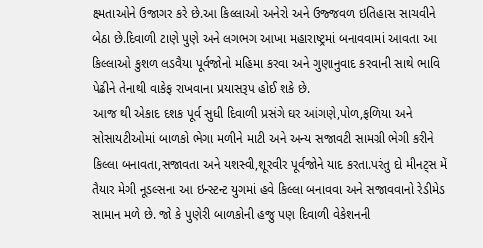ક્ષ્મતાઓને ઉજાગર કરે છે.આ કિલ્લાઓ અનેરો અને ઉજ્જવળ ઇતિહાસ સાચવીને બેઠા છે.દિવાળી ટાણે પુણે અને લગભગ આખા મહારાષ્ટ્રમાં બનાવવામાં આવતા આ કિલ્લાઓ કુશળ લડવૈયા પૂર્વજોનો મહિમા કરવા અને ગુણાનુવાદ કરવાની સાથે ભાવિ પેઢીને તેનાથી વાકેફ રાખવાના પ્રયાસરૂપ હોઈ શકે છે.
આજ થી એકાદ દશક પૂર્વ સુધી દિવાળી પ્રસંગે ઘર આંગણે,પોળ,ફળિયા અને સોસાયટીઓમાં બાળકો ભેગા મળીને માટી અને અન્ય સજાવટી સામગ્રી ભેગી કરીને કિલ્લા બનાવતા,સજાવતા અને યશસ્વી,શૂરવીર પૂર્વજોને યાદ કરતા.પરંતુ દો મીનટ્સ મેં તૈયાર મેગી નૂડલ્સના આ ઇન્સ્ટન્ટ યુગમાં હવે કિલ્લા બનાવવા અને સજાવવાનો રેડીમેડ સામાન મળે છે. જો કે પુણેરી બાળકોની હજુ પણ દિવાળી વેકેશનની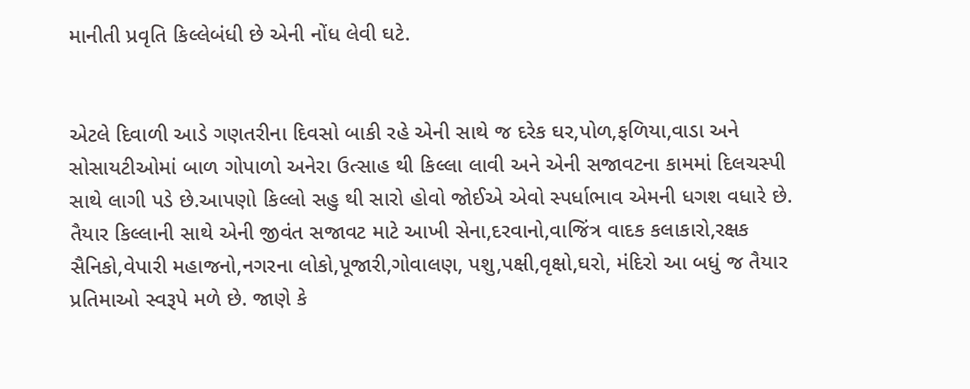માનીતી પ્રવૃતિ કિલ્લેબંધી છે એની નોંધ લેવી ઘટે.


એટલે દિવાળી આડે ગણતરીના દિવસો બાકી રહે એની સાથે જ દરેક ઘર,પોળ,ફળિયા,વાડા અને સોસાયટીઓમાં બાળ ગોપાળો અનેરા ઉત્સાહ થી કિલ્લા લાવી અને એની સજાવટના કામમાં દિલચસ્પી સાથે લાગી પડે છે.આપણો કિલ્લો સહુ થી સારો હોવો જોઈએ એવો સ્પર્ધાભાવ એમની ધગશ વધારે છે. તૈયાર કિલ્લાની સાથે એની જીવંત સજાવટ માટે આખી સેના,દરવાનો,વાજિંત્ર વાદક કલાકારો,રક્ષક સૈનિકો,વેપારી મહાજનો,નગરના લોકો,પૂજારી,ગોવાલણ, પશુ,પક્ષી,વૃક્ષો,ઘરો, મંદિરો આ બધું જ તૈયાર પ્રતિમાઓ સ્વરૂપે મળે છે. જાણે કે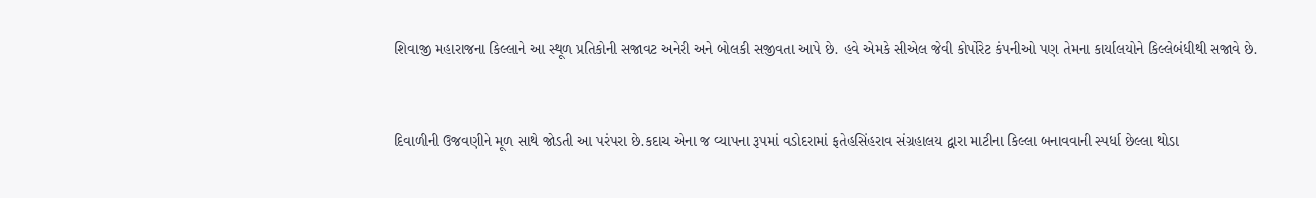શિવાજી મહારાજના કિલ્લાને આ સ્થૂળ પ્રતિકોની સજાવટ અનેરી અને બોલકી સજીવતા આપે છે. હવે એમકે સીએલ જેવી કોર્પોરેટ કંપનીઓ પણ તેમના કાર્યાલયોને કિલ્લેબંધીથી સજાવે છે.


દિવાળીની ઉજવણીને મૂળ સાથે જોડતી આ પરંપરા છે.કદાચ એના જ વ્યાપના રૂપમાં વડોદરામાં ફતેહસિંહરાવ સંગ્રહાલય દ્વારા માટીના કિલ્લા બનાવવાની સ્પર્ધા છેલ્લા થોડા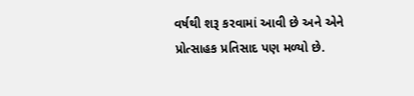વર્ષથી શરૂ કરવામાં આવી છે અને એને પ્રોત્સાહક પ્રતિસાદ પણ મળ્યો છે.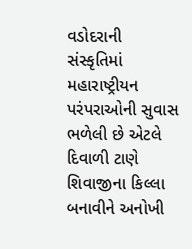વડોદરાની સંસ્કૃતિમાં મહારાષ્ટ્રીયન પરંપરાઓની સુવાસ ભળેલી છે એટલે દિવાળી ટાણે શિવાજીના કિલ્લા બનાવીને અનોખી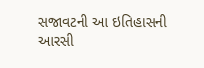સજાવટની આ ઇતિહાસની આરસી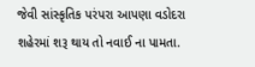જેવી સાંસ્કૃતિક પરંપરા આપણા વડોદરા શહેરમાં શરૂ થાય તો નવાઈ ના પામતા.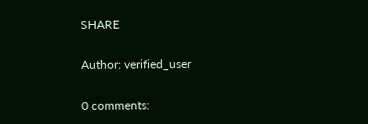SHARE

Author: verified_user

0 comments: